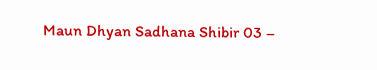Maun Dhyan Sadhana Shibir 03 –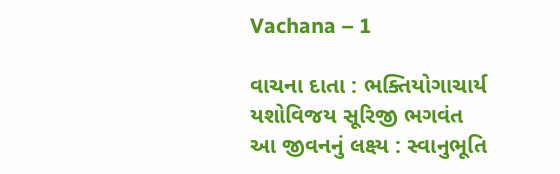Vachana – 1

વાચના દાતા : ભક્તિયોગાચાર્ય યશોવિજય સૂરિજી ભગવંત આ જીવનનું લક્ષ્ય : સ્વાનુભૂતિ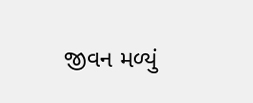જીવન મળ્યું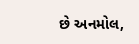છે અનમોલ,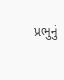પ્રભુનું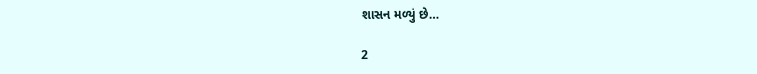શાસન મળ્યું છે…

2